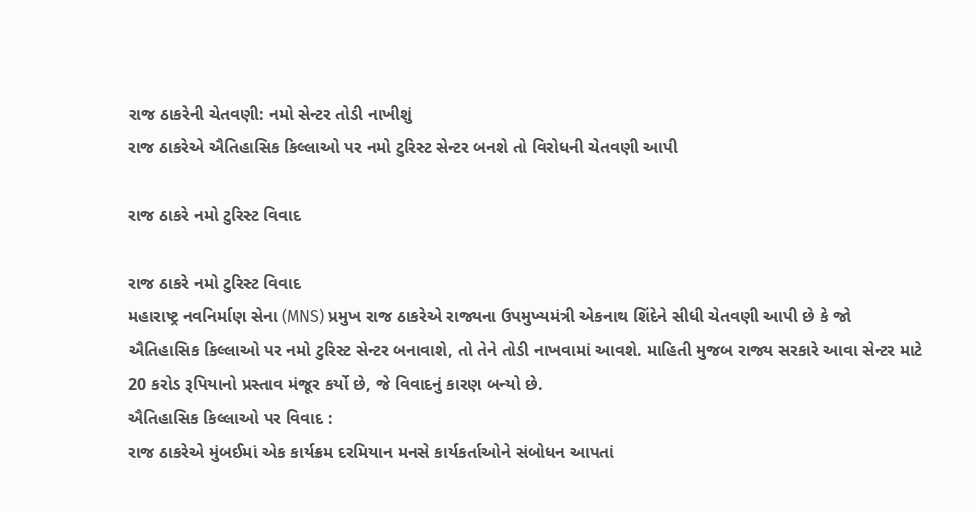રાજ ઠાકરેની ચેતવણી: નમો સેન્ટર તોડી નાખીશું
રાજ ઠાકરેએ ઐતિહાસિક કિલ્લાઓ પર નમો ટુરિસ્ટ સેન્ટર બનશે તો વિરોધની ચેતવણી આપી

રાજ ઠાકરે નમો ટુરિસ્ટ વિવાદ

રાજ ઠાકરે નમો ટુરિસ્ટ વિવાદ
મહારાષ્ટ્ર નવનિર્માણ સેના (MNS) પ્રમુખ રાજ ઠાકરેએ રાજ્યના ઉપમુખ્યમંત્રી એકનાથ શિંદેને સીધી ચેતવણી આપી છે કે જો ઐતિહાસિક કિલ્લાઓ પર નમો ટુરિસ્ટ સેન્ટર બનાવાશે, તો તેને તોડી નાખવામાં આવશે. માહિતી મુજબ રાજ્ય સરકારે આવા સેન્ટર માટે 20 કરોડ રૂપિયાનો પ્રસ્તાવ મંજૂર કર્યો છે, જે વિવાદનું કારણ બન્યો છે.
ઐતિહાસિક કિલ્લાઓ પર વિવાદ :
રાજ ઠાકરેએ મુંબઈમાં એક કાર્યક્રમ દરમિયાન મનસે કાર્યકર્તાઓને સંબોધન આપતાં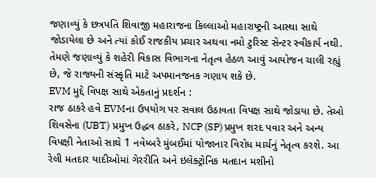જણાવ્યું કે છત્રપતિ શિવાજી મહારાજના કિલ્લાઓ મહારાષ્ટ્રની આસ્થા સાથે જોડાયેલા છે અને ત્યાં કોઈ રાજકીય પ્રચાર અથવા નમો ટુરિસ્ટ સેન્ટર સ્વીકાર્ય નથી. તેમણે જણાવ્યું કે શહેરી વિકાસ વિભાગના નેતૃત્વ હેઠળ આવું આયોજન ચાલી રહ્યું છે, જે રાજ્યની સંસ્કૃતિ માટે અપમાનજનક ગણાય શકે છે.
EVM મુદ્દે વિપક્ષ સાથે એકતાનું પ્રદર્શન :
રાજ ઠાકરે હવે EVMના ઉપયોગ પર સવાલ ઉઠાવતા વિપક્ષ સાથે જોડાયા છે. તેઓ શિવસેના (UBT) પ્રમુખ ઉદ્ધવ ઠાકરે, NCP (SP) પ્રમુખ શરદ પવાર અને અન્ય વિપક્ષી નેતાઓ સાથે 1 નવેમ્બરે મુંબઈમાં યોજાનાર વિરોધ માર્ચનું નેતૃત્વ કરશે. આ રેલી મતદાર યાદીઓમાં ગેરરીતિ અને ઇલેક્ટ્રોનિક મતદાન મશીનો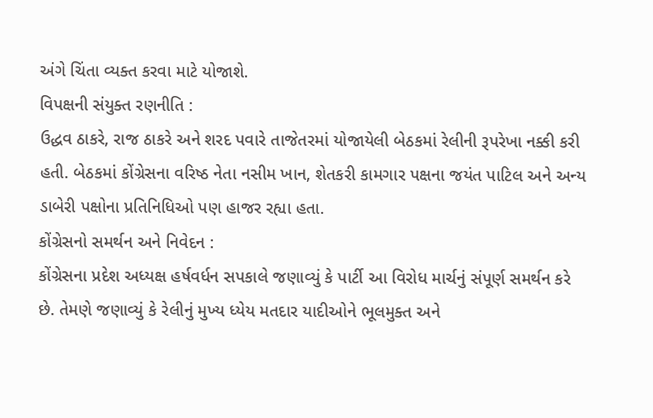અંગે ચિંતા વ્યક્ત કરવા માટે યોજાશે.
વિપક્ષની સંયુક્ત રણનીતિ :
ઉદ્ધવ ઠાકરે, રાજ ઠાકરે અને શરદ પવારે તાજેતરમાં યોજાયેલી બેઠકમાં રેલીની રૂપરેખા નક્કી કરી હતી. બેઠકમાં કોંગ્રેસના વરિષ્ઠ નેતા નસીમ ખાન, શેતકરી કામગાર પક્ષના જયંત પાટિલ અને અન્ય ડાબેરી પક્ષોના પ્રતિનિધિઓ પણ હાજર રહ્યા હતા.
કોંગ્રેસનો સમર્થન અને નિવેદન :
કોંગ્રેસના પ્રદેશ અધ્યક્ષ હર્ષવર્ધન સપકાલે જણાવ્યું કે પાર્ટી આ વિરોધ માર્ચનું સંપૂર્ણ સમર્થન કરે છે. તેમણે જણાવ્યું કે રેલીનું મુખ્ય ધ્યેય મતદાર યાદીઓને ભૂલમુક્ત અને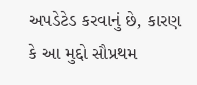અપડેટેડ કરવાનું છે, કારણ કે આ મુદ્દો સૌપ્રથમ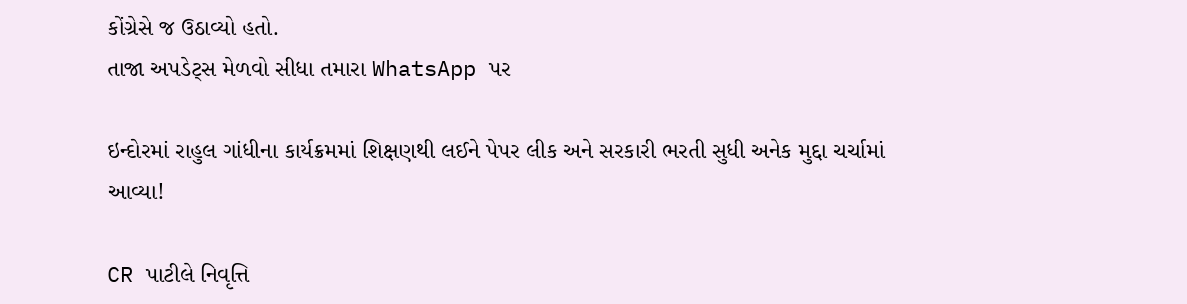કોંગ્રેસે જ ઉઠાવ્યો હતો.
તાજા અપડેટ્સ મેળવો સીધા તમારા WhatsApp પર

ઇન્દોરમાં રાહુલ ગાંધીના કાર્યક્રમમાં શિક્ષણથી લઈને પેપર લીક અને સરકારી ભરતી સુધી અનેક મુદ્દા ચર્ચામાં આવ્યા!

CR પાટીલે નિવૃત્તિ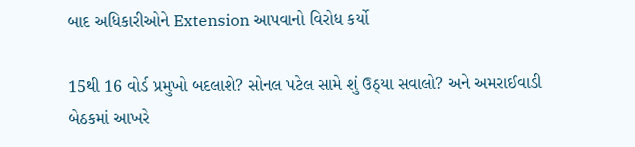બાદ અધિકારીઓને Extension આપવાનો વિરોધ કર્યો

15થી 16 વોર્ડ પ્રમુખો બદલાશે? સોનલ પટેલ સામે શું ઉઠ્યા સવાલો? અને અમરાઈવાડી બેઠકમાં આખરે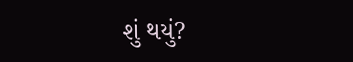શું થયું?